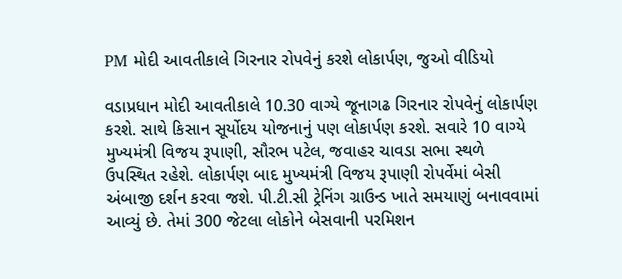PM મોદી આવતીકાલે ગિરનાર રોપવેનું કરશે લોકાર્પણ, જુઓ વીડિયો

વડાપ્રધાન મોદી આવતીકાલે 10.30 વાગ્યે જૂનાગઢ ગિરનાર રોપવેનું લોકાર્પણ કરશે. સાથે કિસાન સૂર્યોદય યોજનાનું પણ લોકાર્પણ કરશે. સવારે 10 વાગ્યે મુખ્યમંત્રી વિજય રૂપાણી, સૌરભ પટેલ, જવાહર ચાવડા સભા સ્થળે ઉપસ્થિત રહેશે. લોકાર્પણ બાદ મુખ્યમંત્રી વિજય રૂપાણી રોપર્વેમાં બેસી અંબાજી દર્શન કરવા જશે. પી.ટી.સી ટ્રેનિંગ ગ્રાઉન્ડ ખાતે સમયાણું બનાવવામાં આવ્યું છે. તેમાં 300 જેટલા લોકોને બેસવાની પરમિશન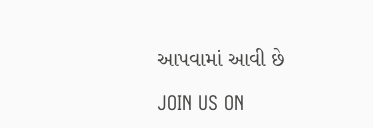આપવામાં આવી છે

JOIN US ON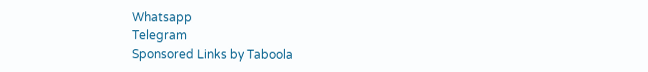Whatsapp
Telegram
Sponsored Links by Taboola